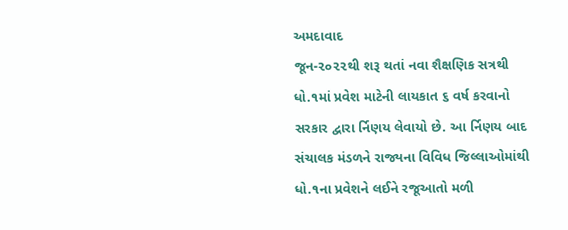અમદાવાદ
જૂન-૨૦૨૨થી શરૂ થતાં નવા શૈક્ષણિક સત્રથી ધો.૧માં પ્રવેશ માટેની લાયકાત ૬ વર્ષ કરવાનો સરકાર દ્વારા ર્નિણય લેવાયો છે. આ ર્નિણય બાદ સંચાલક મંડળને રાજ્યના વિવિધ જિલ્લાઓમાંથી ધો.૧ના પ્રવેશને લઈને રજૂઆતો મળી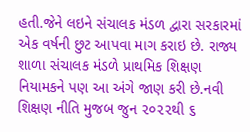હતી.જેને લઇને સંચાલક મંડળ દ્વારા સરકારમાં એક વર્ષની છુટ આપવા માગ કરાઇ છે. રાજ્ય શાળા સંચાલક મંડળે પ્રાથમિક શિક્ષણ નિયામકને પણ આ અંગે જાણ કરી છે.નવી શિક્ષણ નીતિ મુજબ જુન ૨૦૨૨થી ૬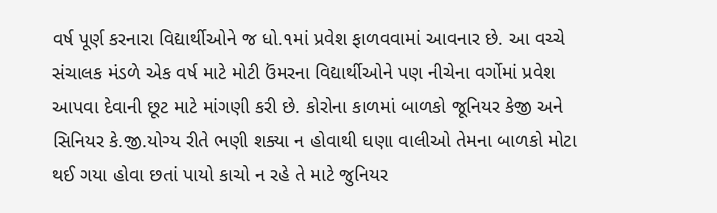વર્ષ પૂર્ણ કરનારા વિદ્યાર્થીઓને જ ધો.૧માં પ્રવેશ ફાળવવામાં આવનાર છે. આ વચ્ચે સંચાલક મંડળે એક વર્ષ માટે મોટી ઉંમરના વિદ્યાર્થીઓને પણ નીચેના વર્ગોમાં પ્રવેશ આપવા દેવાની છૂટ માટે માંગણી કરી છે. કોરોના કાળમાં બાળકો જૂનિયર કેજી અને સિનિયર કે.જી.યોગ્ય રીતે ભણી શક્યા ન હોવાથી ઘણા વાલીઓ તેમના બાળકો મોટા થઈ ગયા હોવા છતાં પાયો કાચો ન રહે તે માટે જુનિયર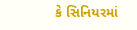કે સિનિયરમાં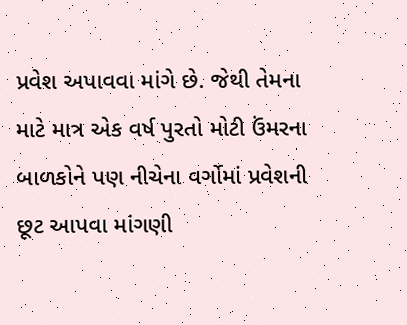પ્રવેશ અપાવવા માંગે છે. જેથી તેમના માટે માત્ર એક વર્ષ પુરતો મોટી ઉંમરના બાળકોને પણ નીચેના વર્ગોમાં પ્રવેશની છૂટ આપવા માંગણી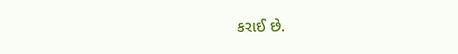કરાઈ છે.